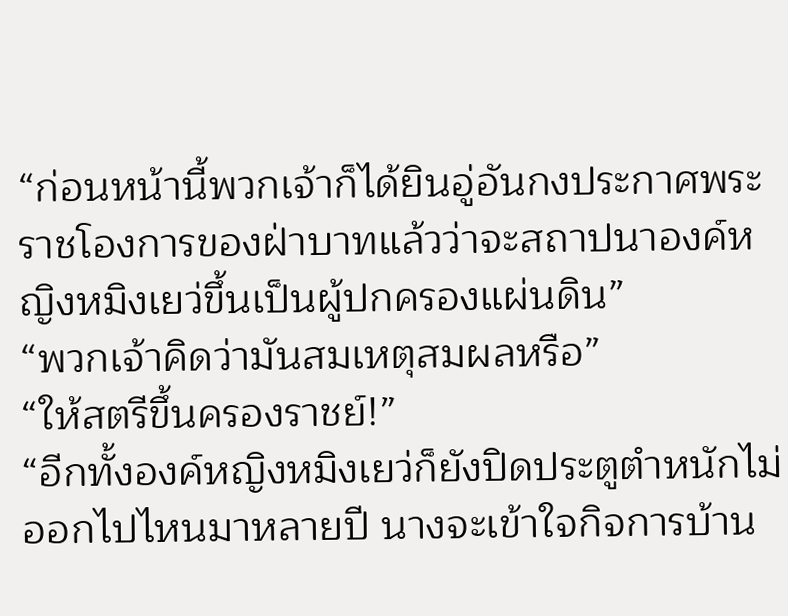“ก่อนหน้านี้พวกเจ้าก็ได้ยินอู่อันกงประกาศพระราชโองการของฝ่าบาทแล้วว่าจะสถาปนาองค์หญิงหมิงเยว่ขึ้นเป็นผู้ปกครองแผ่นดิน”
“พวกเจ้าคิดว่ามันสมเหตุสมผลหรือ”
“ให้สตรีขึ้นครองราชย์!”
“อีกทั้งองค์หญิงหมิงเยว่ก็ยังปิดประตูตำหนักไม่ออกไปไหนมาหลายปี นางจะเข้าใจกิจการบ้าน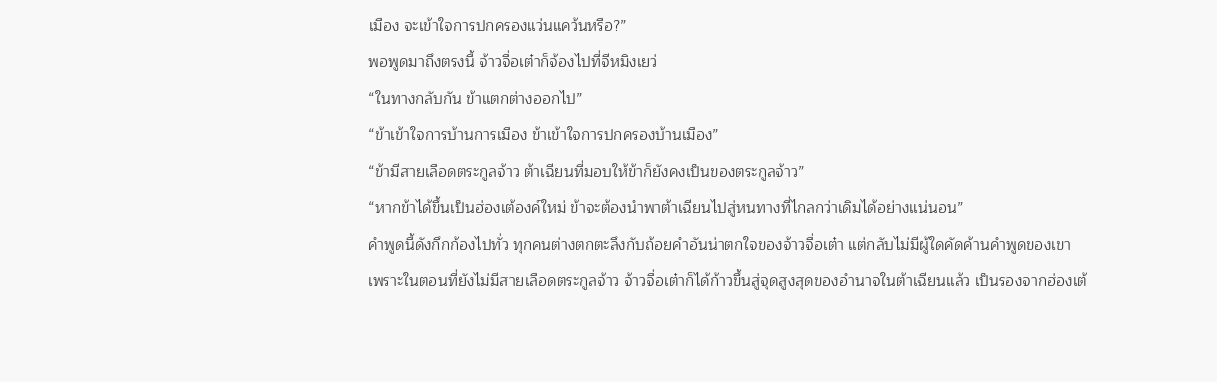เมือง จะเข้าใจการปกครองแว่นแคว้นหรือ?”
พอพูดมาถึงตรงนี้ จ้าวจื่อเต๋าก็จ้องไปที่จีหมิงเยว่
“ในทางกลับกัน ข้าแตกต่างออกไป”
“ข้าเข้าใจการบ้านการเมือง ข้าเข้าใจการปกครองบ้านเมือง”
“ข้ามีสายเลือดตระกูลจ้าว ต้าเฉียนที่มอบให้ข้าก็ยังคงเป็นของตระกูลจ้าว”
“หากข้าได้ขึ้นเป็นฮ่องเต้องค์ใหม่ ข้าจะต้องนำพาต้าเฉียนไปสู่หนทางที่ไกลกว่าเดิมได้อย่างแน่นอน”
คำพูดนี้ดังกึกก้องไปทั่ว ทุกคนต่างตกตะลึงกับถ้อยคำอันน่าตกใจของจ้าวจื่อเต๋า แต่กลับไม่มีผู้ใดคัดค้านคำพูดของเขา
เพราะในตอนที่ยังไม่มีสายเลือดตระกูลจ้าว จ้าวจื่อเต๋าก็ได้ก้าวขึ้นสู่จุดสูงสุดของอำนาจในต้าเฉียนแล้ว เป็นรองจากฮ่องเต้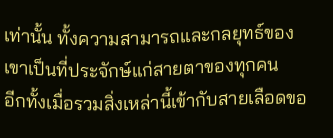เท่านั้น ทั้งความสามารถและกลยุทธ์ของเขาเป็นที่ประจักษ์แก่สายตาของทุกคน
อีกทั้งเมื่อรวมสิ่งเหล่านี้เข้ากับสายเลือดขอ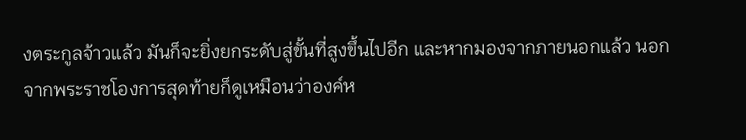งตระกูลจ้าวแล้ว มันก็จะยิ่งยกระดับสู่ขั้นที่สูงขึ้นไปอีก และหากมองจากภายนอกแล้ว นอกจากพระราชโองการสุดท้ายก็ดูเหมือนว่าองค์ห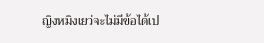ญิงหมิงเยว่จะไม่มีข้อได้เป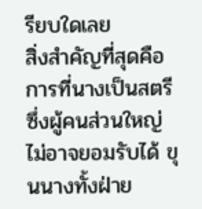รียบใดเลย
สิ่งสำคัญที่สุดคือการที่นางเป็นสตรีซึ่งผู้คนส่วนใหญ่ไม่อาจยอมรับได้ ขุนนางทั้งฝ่าย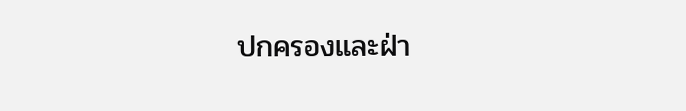ปกครองและฝ่า